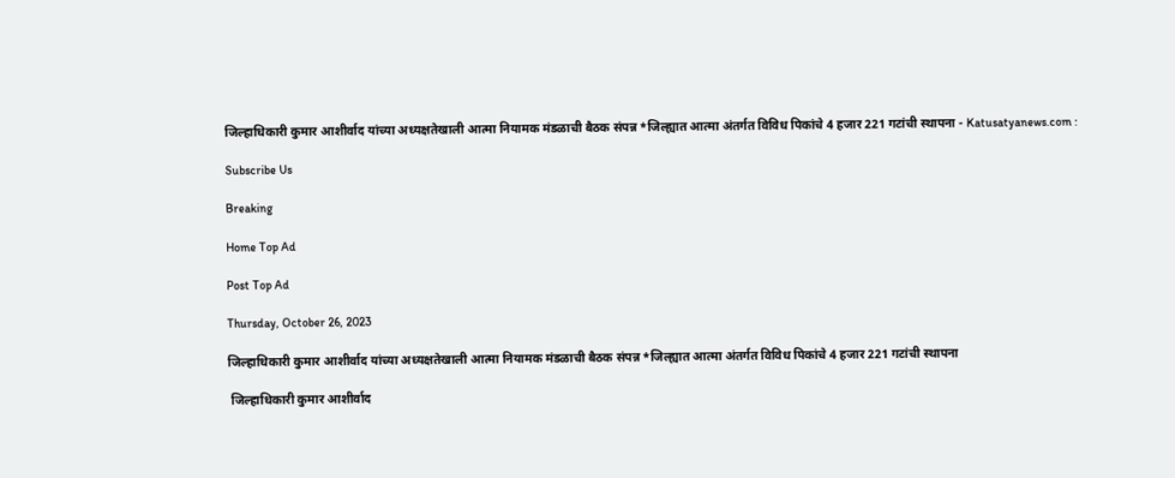जिल्हाधिकारी कुमार आशीर्वाद यांच्या अध्यक्षतेखाली आत्मा नियामक मंडळाची बैठक संपन्न *जिल्ह्यात आत्मा अंतर्गत विविध पिकांचे 4 हजार 221 गटांची स्थापना - Katusatyanews.com :

Subscribe Us

Breaking

Home Top Ad

Post Top Ad

Thursday, October 26, 2023

जिल्हाधिकारी कुमार आशीर्वाद यांच्या अध्यक्षतेखाली आत्मा नियामक मंडळाची बैठक संपन्न *जिल्ह्यात आत्मा अंतर्गत विविध पिकांचे 4 हजार 221 गटांची स्थापना

 जिल्हाधिकारी कुमार आशीर्वाद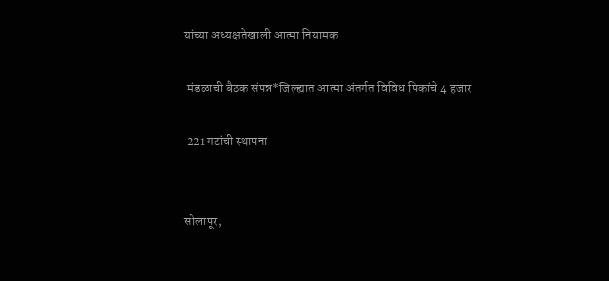यांच्या अध्यक्षतेखाली आत्मा नियामक

 मंडळाची बैठक संपन्न*जिल्ह्यात आत्मा अंतर्गत विविध पिकांचे 4 हजार

 221 गटांची स्थापना


सोलापूर,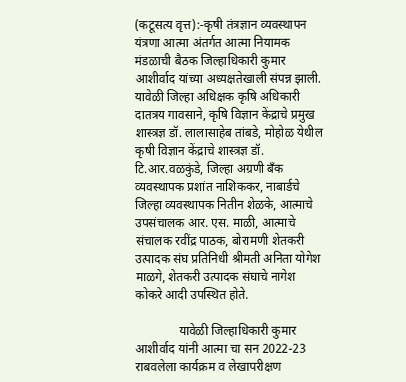(कटूसत्य वृत्त):-कृषी तंत्रज्ञान व्यवस्थापन यंत्रणा आत्मा अंतर्गत आत्मा नियामक मंडळाची बैठक जिल्हाधिकारी कुमार आशीर्वाद यांच्या अध्यक्षतेखाली संपन्न झाली. यावेळी जिल्हा अधिक्षक कृषि अधिकारी दातत्रय गावसाने, कृषि विज्ञान केंद्राचे प्रमुख शास्त्रज्ञ डॉ. लालासाहेब तांबडे, मोहोळ येथील कृषी विज्ञान केंद्राचे शास्त्रज्ञ डॉ. टि.आर.वळकुंडे, जिल्हा अग्रणी बँक व्यवस्थापक प्रशांत नाशिककर, नाबार्डचे जिल्हा व्यवस्थापक नितीन शेळके, आत्माचे उपसंचालक आर. एस. माळी, आत्माचे संचालक रवींद्र पाठक, बोरामणी शेतकरी उत्पादक संघ प्रतिनिधी श्रीमती अनिता योगेश माळगे, शेतकरी उत्पादक संघाचे नागेश कोकरे आदी उपस्थित होते.

              यावेळी जिल्हाधिकारी कुमार आशीर्वाद यांनी आत्मा चा सन 2022-23 राबवलेला कार्यक्रम व लेखापरीक्षण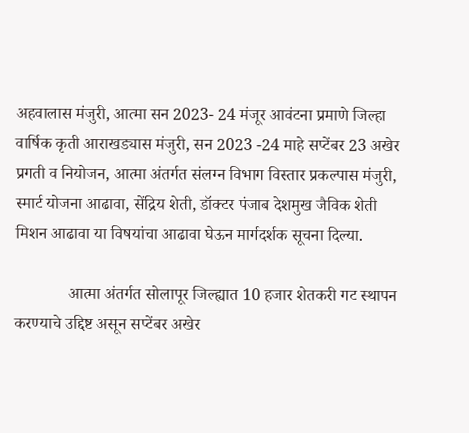अहवालास मंजुरी, आत्मा सन 2023- 24 मंजूर आवंटना प्रमाणे जिल्हा वार्षिक कृती आराखड्यास मंजुरी, सन 2023 -24 माहे सप्टेंबर 23 अखेर प्रगती व नियोजन, आत्मा अंतर्गत संलग्न विभाग विस्तार प्रकल्पास मंजुरी, स्मार्ट योजना आढावा, सेंद्रिय शेती, डॉक्टर पंजाब देशमुख जैविक शेती मिशन आढावा या विषयांचा आढावा घेऊन मार्गदर्शक सूचना दिल्या.

             आत्मा अंतर्गत सोलापूर जिल्ह्यात 10 हजार शेतकरी गट स्थापन करण्याचे उद्दिष्ट असून सप्टेंबर अखेर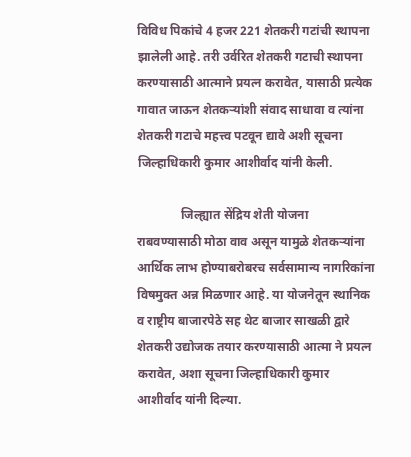विविध पिकांचे 4 हजर 221 शेतकरी गटांची स्थापना झालेली आहे. तरी उर्वरित शेतकरी गटाची स्थापना करण्यासाठी आत्माने प्रयत्न करावेत, यासाठी प्रत्येक गावात जाऊन शेतकऱ्यांशी संवाद साधावा व त्यांना शेतकरी गटाचे महत्त्व पटवून द्यावे अशी सूचना जिल्हाधिकारी कुमार आशीर्वाद यांनी केली.

              जिल्ह्यात सेंद्रिय शेती योजना राबवण्यासाठी मोठा वाव असून यामुळे शेतकऱ्यांना आर्थिक लाभ होण्याबरोबरच सर्वसामान्य नागरिकांना विषमुक्त अन्न मिळणार आहे. या योजनेतून स्थानिक व राष्ट्रीय बाजारपेठे सह थेट बाजार साखळी द्वारे शेतकरी उद्योजक तयार करण्यासाठी आत्मा ने प्रयत्न करावेत, अशा सूचना जिल्हाधिकारी कुमार आशीर्वाद यांनी दिल्या.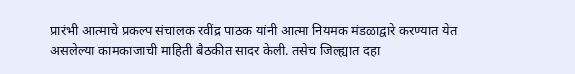प्रारंभी आत्माचे प्रकल्प संचालक रवींद्र पाठक यांनी आत्मा नियमक मंडळाद्वारे करण्यात येत असलेल्या कामकाजाची माहिती बैठकीत सादर केली. तसेच जिल्ह्यात दहा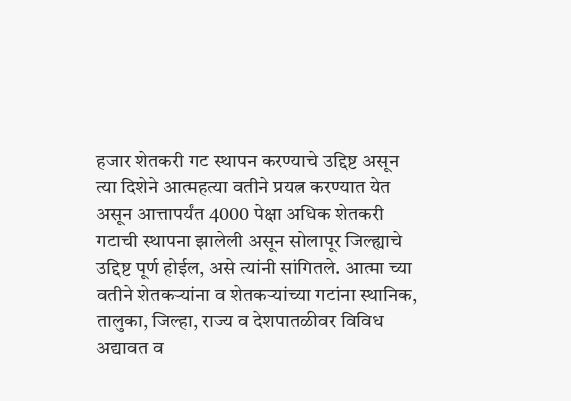हजार शेतकरी गट स्थापन करण्याचे उद्दिष्ट असून त्या दिशेने आत्महत्या वतीने प्रयत्न करण्यात येत असून आत्तापर्यंत 4000 पेक्षा अधिक शेतकरी गटाची स्थापना झालेली असून सोलापूर जिल्ह्याचे उद्दिष्ट पूर्ण होईल, असे त्यांनी सांगितले. आत्मा च्या वतीने शेतकऱ्यांना व शेतकऱ्यांच्या गटांना स्थानिक, तालुका, जिल्हा, राज्य व देशपातळीवर विविध अद्यावत व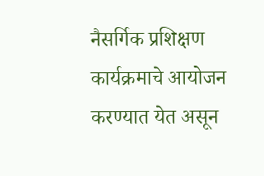नैसर्गिक प्रशिक्षण कार्यक्रमाचे आयोजन करण्यात येत असून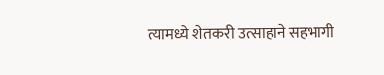त्यामध्ये शेतकरी उत्साहाने सहभागी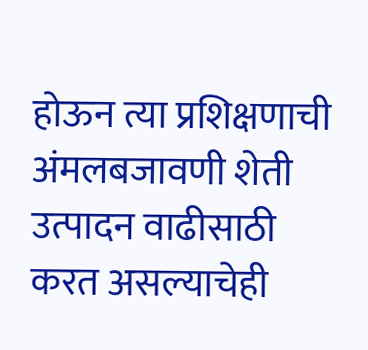होऊन त्या प्रशिक्षणाची अंमलबजावणी शेती उत्पादन वाढीसाठी करत असल्याचेही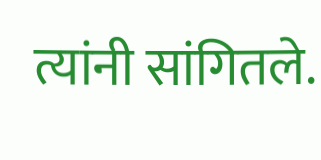त्यांनी सांगितले.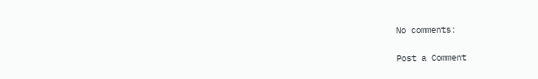No comments:

Post a Comment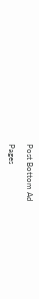Post Bottom Ad

Pages